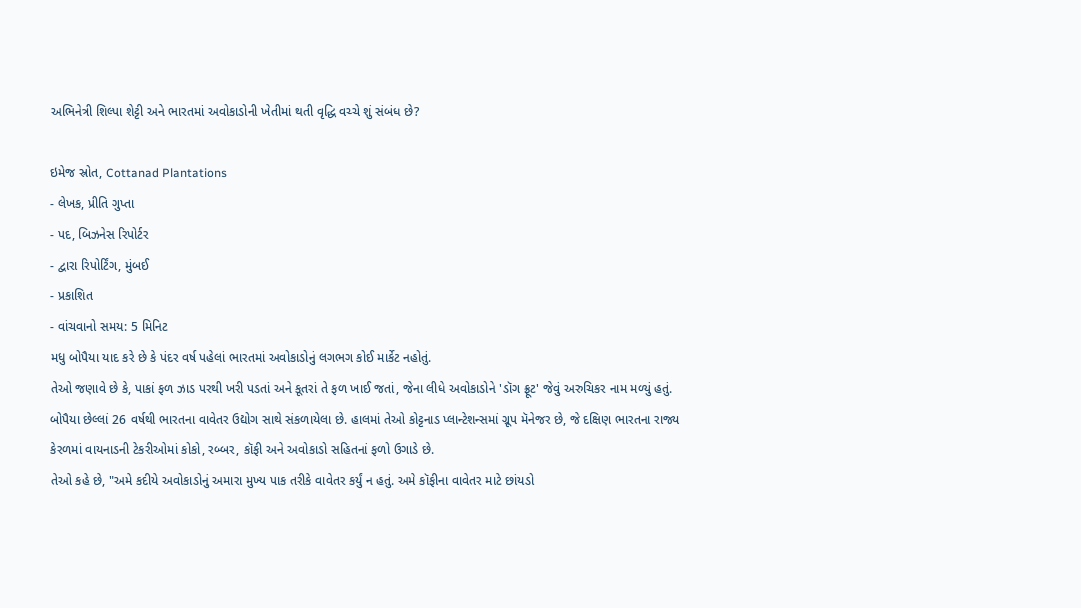અભિનેત્રી શિલ્પા શેટ્ટી અને ભારતમાં અવોકાડોની ખેતીમાં થતી વૃદ્ધિ વચ્ચે શું સંબંધ છે?

ઇમેજ સ્રોત, Cottanad Plantations
- લેખક, પ્રીતિ ગુપ્તા
- પદ, બિઝનેસ રિપોર્ટર
- દ્વારા રિપોર્ટિંગ, મુંબઈ
- પ્રકાશિત
- વાંચવાનો સમય: 5 મિનિટ
મધુ બોપૈયા યાદ કરે છે કે પંદર વર્ષ પહેલાં ભારતમાં અવોકાડોનું લગભગ કોઈ માર્કેટ નહોતું.
તેઓ જણાવે છે કે, પાકાં ફળ ઝાડ પરથી ખરી પડતાં અને કૂતરાં તે ફળ ખાઈ જતાં, જેના લીધે અવોકાડોને 'ડૉગ ફ્રૂટ' જેવું અરુચિકર નામ મળ્યું હતું.
બોપૈયા છેલ્લાં 26 વર્ષથી ભારતના વાવેતર ઉદ્યોગ સાથે સંકળાયેલા છે. હાલમાં તેઓ કોટ્ટનાડ પ્લાન્ટેશન્સમાં ગ્રૂપ મૅનેજર છે, જે દક્ષિણ ભારતના રાજ્ય કેરળમાં વાયનાડની ટેકરીઓમાં કોકો, રબ્બર, કૉફી અને અવોકાડો સહિતનાં ફળો ઉગાડે છે.
તેઓ કહે છે, "અમે કદીયે અવોકાડોનું અમારા મુખ્ય પાક તરીકે વાવેતર કર્યું ન હતું. અમે કૉફીના વાવેતર માટે છાંયડો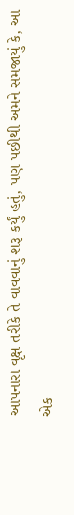આપનારા વૃક્ષ તરીકે તે વાવવાનું શરૂ કર્યું હતું, પણ પછીથી અમને સમજાયું કે, આ એક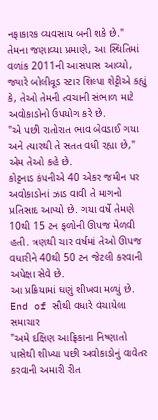નફાકારક વ્યવસાય બની શકે છે."
તેમના જણાવ્યા પ્રમાણે, આ સ્થિતિમાં વળાંક 2011ની આસપાસ આવ્યો, જ્યારે બોલીવૂડ સ્ટાર શિલ્પા શેટ્ટીએ કહ્યું કે, તેઓ તેમની ત્વચાની સંભાળ માટે અવોકાડોનો ઉપયોગ કરે છે.
"એ પછી રાતોરાત ભાવ બેવડાઈ ગયા અને ત્યારથી તે સતત વધી રહ્યા છે," એમ તેઓ કહે છે.
કોટ્ટનાડ કંપનીએ 40 એકર જમીન પર અવોકાડોનાં ઝાડ વાવી તે માગનો પ્રતિસાદ આપ્યો છે. ગયા વર્ષે તેમણે 10થી 15 ટન ફળોની ઊપજ મેળવી હતી. ત્રણથી ચાર વર્ષમાં તેઓ ઊપજ વધારીને 40થી 50 ટન જેટલી કરવાની અપેક્ષા સેવે છે.
આ પ્રક્રિયામાં ઘણું શીખવા મળ્યું છે.
End of સૌથી વધારે વંચાયેલા સમાચાર
"અમે દક્ષિણ આફ્રિકાના નિષ્ણાતો પાસેથી શીખ્યા પછી અવોકાડોનું વાવેતર કરવાની અમારી રીત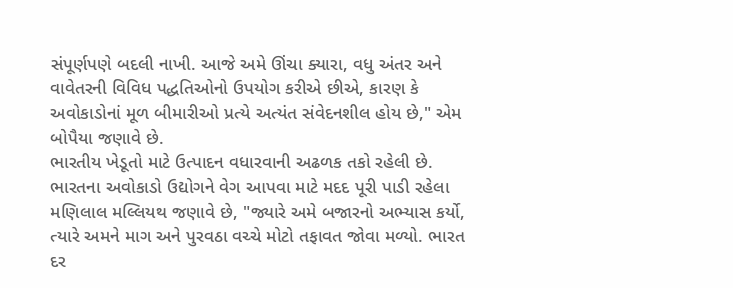સંપૂર્ણપણે બદલી નાખી. આજે અમે ઊંચા ક્યારા, વધુ અંતર અને વાવેતરની વિવિધ પદ્ધતિઓનો ઉપયોગ કરીએ છીએ, કારણ કે અવોકાડોનાં મૂળ બીમારીઓ પ્રત્યે અત્યંત સંવેદનશીલ હોય છે," એમ બોપૈયા જણાવે છે.
ભારતીય ખેડૂતો માટે ઉત્પાદન વધારવાની અઢળક તકો રહેલી છે.
ભારતના અવોકાડો ઉદ્યોગને વેગ આપવા માટે મદદ પૂરી પાડી રહેલા મણિલાલ મલ્લિયથ જણાવે છે, "જ્યારે અમે બજારનો અભ્યાસ કર્યો, ત્યારે અમને માગ અને પુરવઠા વચ્ચે મોટો તફાવત જોવા મળ્યો. ભારત દર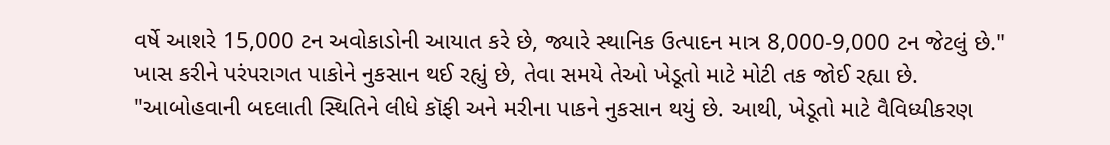વર્ષે આશરે 15,000 ટન અવોકાડોની આયાત કરે છે, જ્યારે સ્થાનિક ઉત્પાદન માત્ર 8,000-9,000 ટન જેટલું છે."
ખાસ કરીને પરંપરાગત પાકોને નુકસાન થઈ રહ્યું છે, તેવા સમયે તેઓ ખેડૂતો માટે મોટી તક જોઈ રહ્યા છે.
"આબોહવાની બદલાતી સ્થિતિને લીધે કૉફી અને મરીના પાકને નુકસાન થયું છે. આથી, ખેડૂતો માટે વૈવિધ્યીકરણ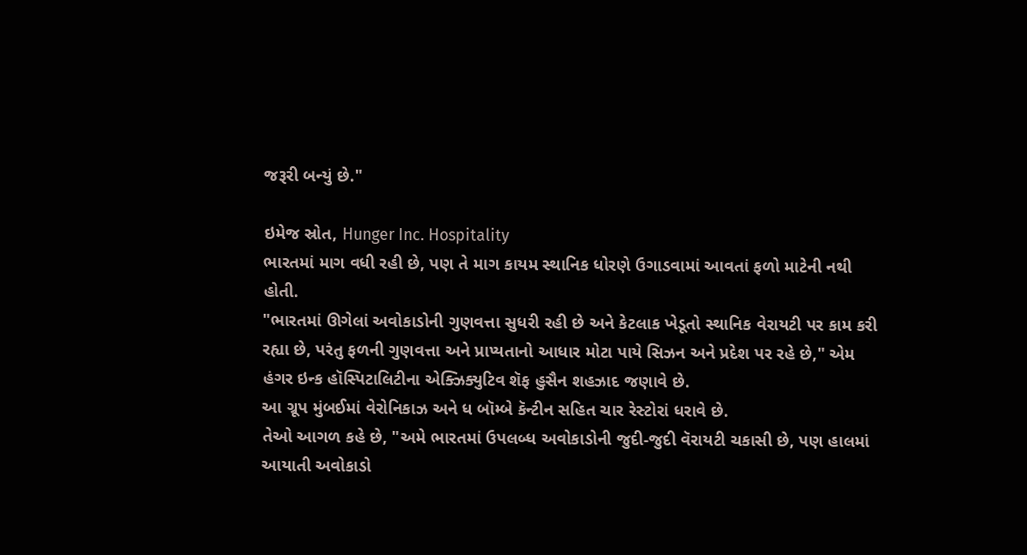જરૂરી બન્યું છે."

ઇમેજ સ્રોત, Hunger Inc. Hospitality
ભારતમાં માગ વધી રહી છે, પણ તે માગ કાયમ સ્થાનિક ધોરણે ઉગાડવામાં આવતાં ફળો માટેની નથી હોતી.
"ભારતમાં ઊગેલાં અવોકાડોની ગુણવત્તા સુધરી રહી છે અને કેટલાક ખેડૂતો સ્થાનિક વેરાયટી પર કામ કરી રહ્યા છે, પરંતુ ફળની ગુણવત્તા અને પ્રાપ્યતાનો આધાર મોટા પાયે સિઝન અને પ્રદેશ પર રહે છે," એમ હંગર ઇન્ક હૉસ્પિટાલિટીના એક્ઝિક્યુટિવ શૅફ હુસૈન શહઝાદ જણાવે છે.
આ ગ્રૂપ મુંબઈમાં વેરોનિકાઝ અને ધ બૉમ્બે કૅન્ટીન સહિત ચાર રેસ્ટોરાં ધરાવે છે.
તેઓ આગળ કહે છે, "અમે ભારતમાં ઉપલબ્ધ અવોકાડોની જુદી-જુદી વૅરાયટી ચકાસી છે, પણ હાલમાં આયાતી અવોકાડો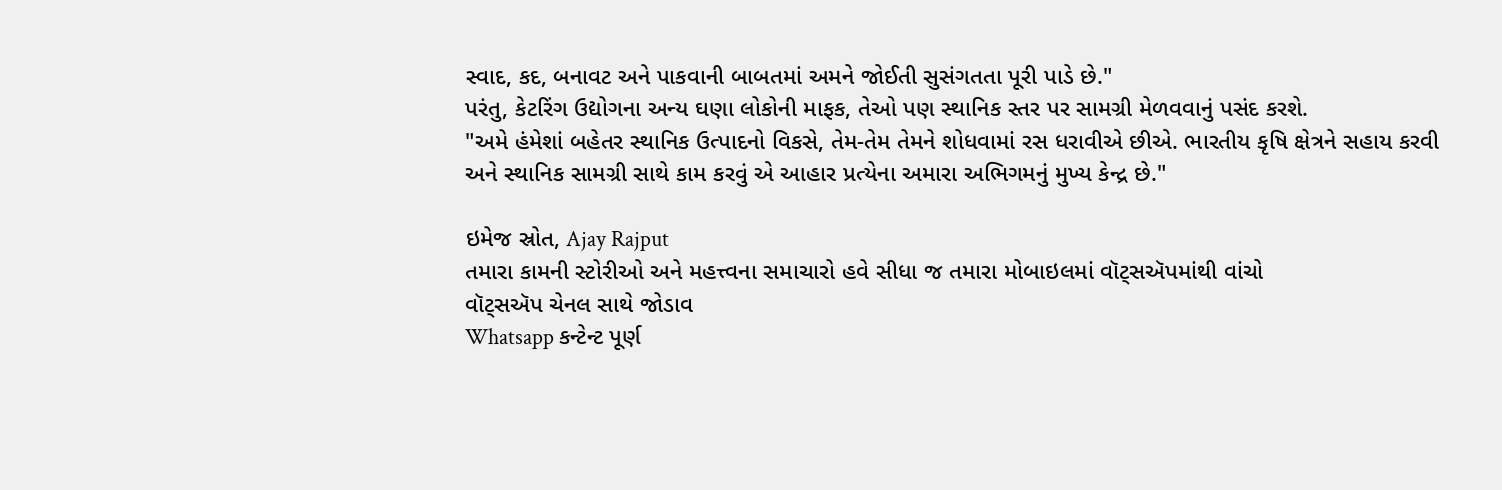સ્વાદ, કદ, બનાવટ અને પાકવાની બાબતમાં અમને જોઈતી સુસંગતતા પૂરી પાડે છે."
પરંતુ, કેટરિંગ ઉદ્યોગના અન્ય ઘણા લોકોની માફક, તેઓ પણ સ્થાનિક સ્તર પર સામગ્રી મેળવવાનું પસંદ કરશે.
"અમે હંમેશાં બહેતર સ્થાનિક ઉત્પાદનો વિકસે, તેમ-તેમ તેમને શોધવામાં રસ ધરાવીએ છીએ. ભારતીય કૃષિ ક્ષેત્રને સહાય કરવી અને સ્થાનિક સામગ્રી સાથે કામ કરવું એ આહાર પ્રત્યેના અમારા અભિગમનું મુખ્ય કેન્દ્ર છે."

ઇમેજ સ્રોત, Ajay Rajput
તમારા કામની સ્ટોરીઓ અને મહત્ત્વના સમાચારો હવે સીધા જ તમારા મોબાઇલમાં વૉટ્સઍપમાંથી વાંચો
વૉટ્સઍપ ચેનલ સાથે જોડાવ
Whatsapp કન્ટેન્ટ પૂર્ણ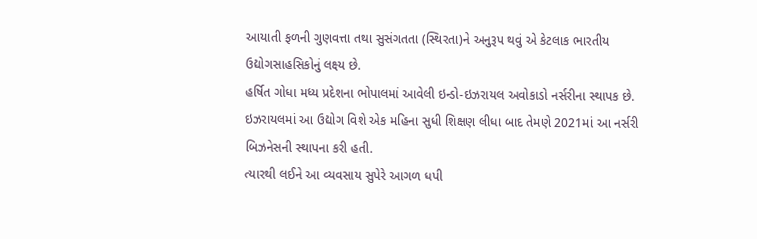આયાતી ફળની ગુણવત્તા તથા સુસંગતતા (સ્થિરતા)ને અનુરૂપ થવું એ કેટલાક ભારતીય ઉદ્યોગસાહસિકોનું લક્ષ્ય છે.
હર્ષિત ગોધા મધ્ય પ્રદેશના ભોપાલમાં આવેલી ઇન્ડો-ઇઝરાયલ અવોકાડો નર્સરીના સ્થાપક છે.
ઇઝરાયલમાં આ ઉદ્યોગ વિશે એક મહિના સુધી શિક્ષણ લીધા બાદ તેમણે 2021માં આ નર્સરી બિઝનેસની સ્થાપના કરી હતી.
ત્યારથી લઈને આ વ્યવસાય સુપેરે આગળ ધપી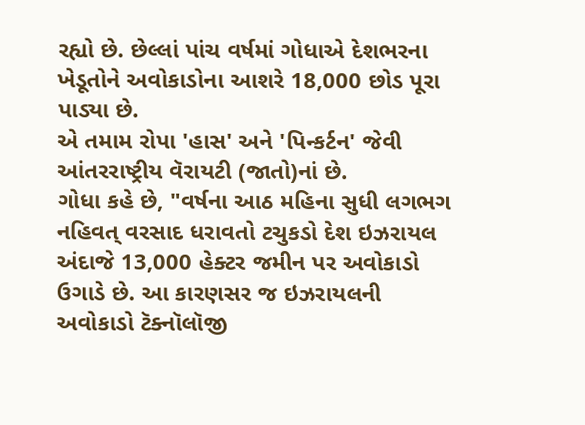રહ્યો છે. છેલ્લાં પાંચ વર્ષમાં ગોધાએ દેશભરના ખેડૂતોને અવોકાડોના આશરે 18,000 છોડ પૂરા પાડ્યા છે.
એ તમામ રોપા 'હાસ' અને 'પિન્કર્ટન' જેવી આંતરરાષ્ટ્રીય વૅરાયટી (જાતો)નાં છે.
ગોધા કહે છે, "વર્ષના આઠ મહિના સુધી લગભગ નહિવત્ વરસાદ ધરાવતો ટચુકડો દેશ ઇઝરાયલ અંદાજે 13,000 હેક્ટર જમીન પર અવોકાડો ઉગાડે છે. આ કારણસર જ ઇઝરાયલની અવોકાડો ટૅક્નૉલૉજી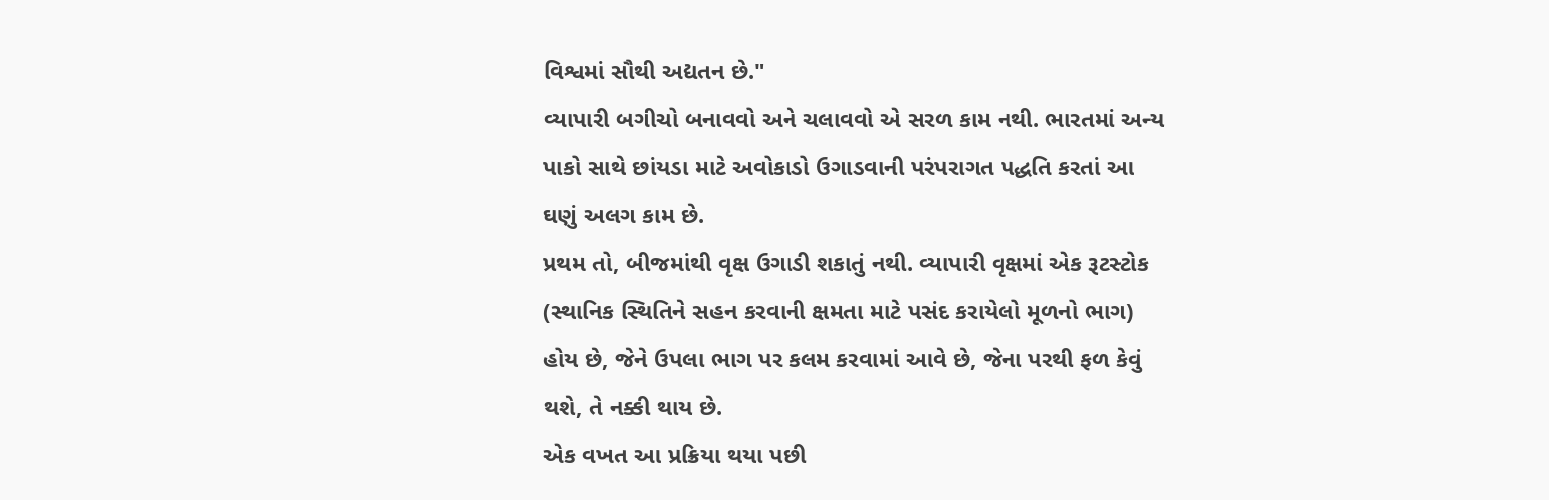વિશ્વમાં સૌથી અદ્યતન છે."
વ્યાપારી બગીચો બનાવવો અને ચલાવવો એ સરળ કામ નથી. ભારતમાં અન્ય પાકો સાથે છાંયડા માટે અવોકાડો ઉગાડવાની પરંપરાગત પદ્ધતિ કરતાં આ ઘણું અલગ કામ છે.
પ્રથમ તો, બીજમાંથી વૃક્ષ ઉગાડી શકાતું નથી. વ્યાપારી વૃક્ષમાં એક રૂટસ્ટોક (સ્થાનિક સ્થિતિને સહન કરવાની ક્ષમતા માટે પસંદ કરાયેલો મૂળનો ભાગ) હોય છે, જેને ઉપલા ભાગ પર કલમ કરવામાં આવે છે, જેના પરથી ફળ કેવું થશે, તે નક્કી થાય છે.
એક વખત આ પ્રક્રિયા થયા પછી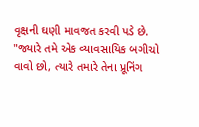વૃક્ષની ઘણી માવજત કરવી પડે છે.
"જ્યારે તમે એક વ્યાવસાયિક બગીચો વાવો છો, ત્યારે તમારે તેના પ્રૂનિંગ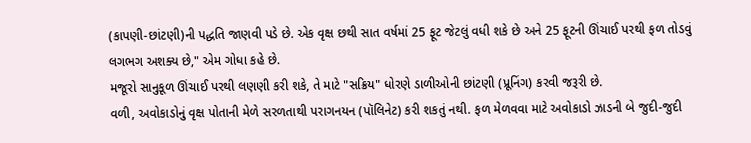(કાપણી-છાંટણી)ની પદ્ધતિ જાણવી પડે છે. એક વૃક્ષ છથી સાત વર્ષમાં 25 ફૂટ જેટલું વધી શકે છે અને 25 ફૂટની ઊંચાઈ પરથી ફળ તોડવું લગભગ અશક્ય છે," એમ ગોધા કહે છે.
મજૂરો સાનુકૂળ ઊંચાઈ પરથી લણણી કરી શકે, તે માટે "સક્રિય" ધોરણે ડાળીઓની છાંટણી (પ્રૂનિંગ) કરવી જરૂરી છે.
વળી, અવોકાડોનું વૃક્ષ પોતાની મેળે સરળતાથી પરાગનયન (પૉલિનેટ) કરી શકતું નથી. ફળ મેળવવા માટે અવોકાડો ઝાડની બે જુદી-જુદી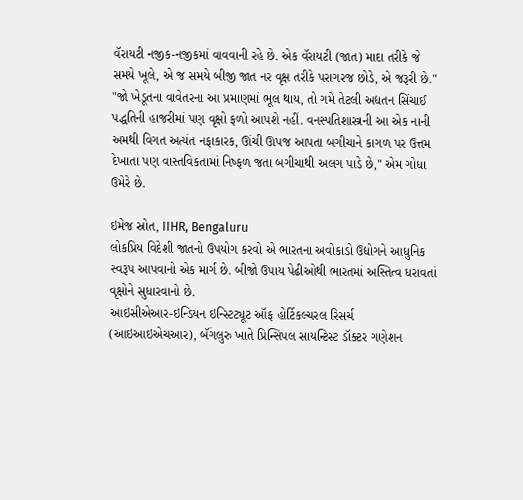વૅરાયટી નજીક-નજીકમાં વાવવાની રહે છે. એક વૅરાયટી (જાત) માદા તરીકે જે સમયે ખૂલે, એ જ સમયે બીજી જાત નર વૃક્ષ તરીકે પરાગરજ છોડે, એ જરૂરી છે."
"જો ખેડૂતના વાવેતરના આ પ્રમાણમાં ભૂલ થાય, તો ગમે તેટલી અદ્યતન સિંચાઈ પદ્ધતિની હાજરીમાં પણ વૃક્ષો ફળો આપશે નહીં. વનસ્પતિશાસ્ત્રની આ એક નાની અમથી વિગત અત્યંત નફાકારક, ઊંચી ઊપજ આપતા બગીચાને કાગળ પર ઉત્તમ દેખાતા પણ વાસ્તવિકતામાં નિષ્ફળ જતા બગીચાથી અલગ પાડે છે," એમ ગોધા ઉમેરે છે.

ઇમેજ સ્રોત, IIHR, Bengaluru
લોકપ્રિય વિદેશી જાતનો ઉપયોગ કરવો એ ભારતના અવોકાડો ઉદ્યોગને આધુનિક સ્વરૂપ આપવાનો એક માર્ગ છે. બીજો ઉપાય પેઢીઓથી ભારતમાં અસ્તિત્વ ધરાવતાં વૃક્ષોને સુધારવાનો છે.
આઇસીએઆર-ઇન્ડિયન ઇન્સ્ટિટ્યૂટ ઑફ હોર્ટિકલ્ચરલ રિસર્ચ (આઇઆઇએચઆર), બૅંગલુરુ ખાતે પ્રિન્સિપલ સાયન્ટિસ્ટ ડૉક્ટર ગણેશન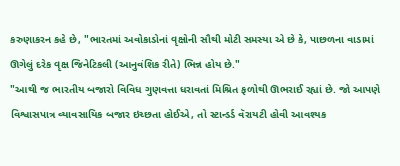કરુણાકરન કહે છે, "ભારતમાં અવોકાડોનાં વૃક્ષોની સૌથી મોટી સમસ્યા એ છે કે, પાછળના વાડામાં ઊગેલું દરેક વૃક્ષ જિનેટિકલી (આનુવંશિક રીતે) ભિન્ન હોય છે."
"આથી જ ભારતીય બજારો વિવિધ ગુણવત્તા ધરાવતાં મિશ્રિત ફળોથી ઊભરાઈ રહ્યાં છે. જો આપણે વિશ્વાસપાત્ર વ્યાવસાયિક બજાર ઇચ્છતા હોઈએ, તો સ્ટાન્ડર્ડ વૅરાયટી હોવી આવશ્યક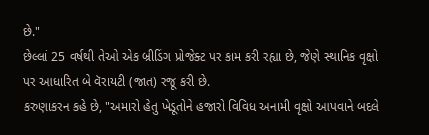છે."
છેલ્લાં 25 વર્ષથી તેઓ એક બ્રીડિંગ પ્રોજેક્ટ પર કામ કરી રહ્યા છે, જેણે સ્થાનિક વૃક્ષો પર આધારિત બે વૅરાયટી (જાત) રજૂ કરી છે.
કરુણાકરન કહે છે, "અમારો હેતુ ખેડૂતોને હજારો વિવિધ અનામી વૃક્ષો આપવાને બદલે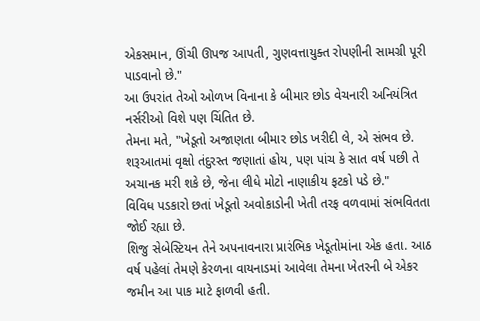એકસમાન, ઊંચી ઊપજ આપતી, ગુણવત્તાયુક્ત રોપણીની સામગ્રી પૂરી પાડવાનો છે."
આ ઉપરાંત તેઓ ઓળખ વિનાના કે બીમાર છોડ વેચનારી અનિયંત્રિત નર્સરીઓ વિશે પણ ચિંતિત છે.
તેમના મતે, "ખેડૂતો અજાણતા બીમાર છોડ ખરીદી લે, એ સંભવ છે. શરૂઆતમાં વૃક્ષો તંદુરસ્ત જણાતાં હોય, પણ પાંચ કે સાત વર્ષ પછી તે અચાનક મરી શકે છે, જેના લીધે મોટો નાણાકીય ફટકો પડે છે."
વિવિધ પડકારો છતાં ખેડૂતો અવોકાડોની ખેતી તરફ વળવામાં સંભવિતતા જોઈ રહ્યા છે.
શિજુ સેબેસ્ટિયન તેને અપનાવનારા પ્રારંભિક ખેડૂતોમાંના એક હતા. આઠ વર્ષ પહેલાં તેમણે કેરળના વાયનાડમાં આવેલા તેમના ખેતરની બે એકર જમીન આ પાક માટે ફાળવી હતી.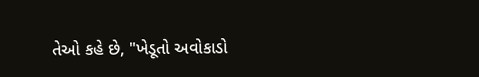તેઓ કહે છે, "ખેડૂતો અવોકાડો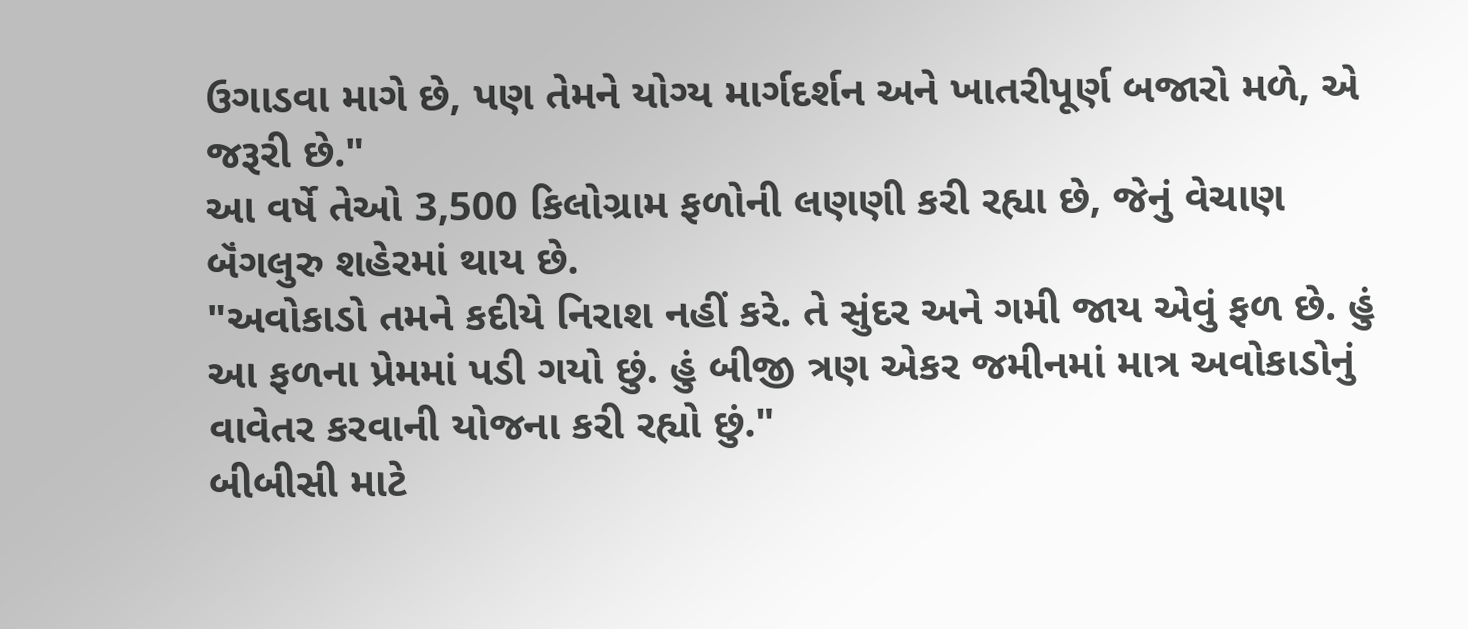ઉગાડવા માગે છે, પણ તેમને યોગ્ય માર્ગદર્શન અને ખાતરીપૂર્ણ બજારો મળે, એ જરૂરી છે."
આ વર્ષે તેઓ 3,500 કિલોગ્રામ ફળોની લણણી કરી રહ્યા છે, જેનું વેચાણ બૅંગલુરુ શહેરમાં થાય છે.
"અવોકાડો તમને કદીયે નિરાશ નહીં કરે. તે સુંદર અને ગમી જાય એવું ફળ છે. હું આ ફળના પ્રેમમાં પડી ગયો છું. હું બીજી ત્રણ એકર જમીનમાં માત્ર અવોકાડોનું વાવેતર કરવાની યોજના કરી રહ્યો છું."
બીબીસી માટે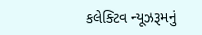કલેક્ટિવ ન્યૂઝરૂમનું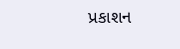પ્રકાશન